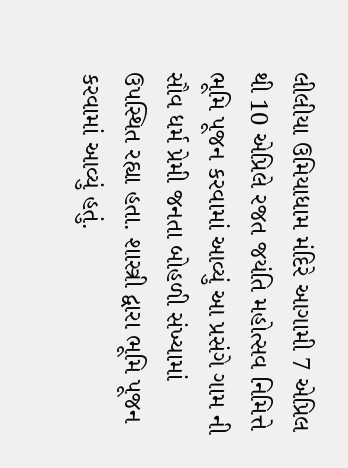લીલીયા ઉમિયાધામ મંદિરે આગામી 7 એપ્રિલ થી 10 એપ્રિલે રજત જયંતિ મહોત્સવ નિમિત્તે ભૂમિ પૂજન કરવામાં આવ્યું આ પ્રસંગે ગામ ની સૌવ ધર્મ પ્રેમી જનતા બોહળી સંખ્યામાં ઉપસ્થિત રહ્યા હતા. શાસ્ત્રી દ્વારા ભૂમિ પૂજન કરવામાં આવ્યું હતું.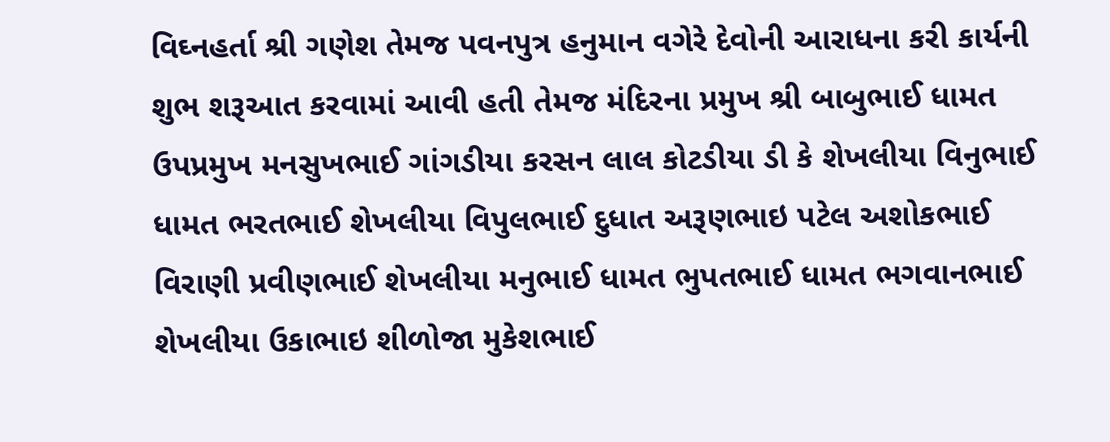વિઘ્નહર્તા શ્રી ગણેશ તેમજ પવનપુત્ર હનુમાન વગેરે દેવોની આરાધના કરી કાર્યની શુભ શરૂઆત કરવામાં આવી હતી તેમજ મંદિરના પ્રમુખ શ્રી બાબુભાઈ ધામત ઉપપ્રમુખ મનસુખભાઈ ગાંગડીયા કરસન લાલ કોટડીયા ડી કે શેખલીયા વિનુભાઈ ધામત ભરતભાઈ શેખલીયા વિપુલભાઈ દુધાત અરૂણભાઇ પટેલ અશોકભાઈ વિરાણી પ્રવીણભાઈ શેખલીયા મનુભાઈ ધામત ભુપતભાઈ ધામત ભગવાનભાઈ શેખલીયા ઉકાભાઇ શીળોજા મુકેશભાઈ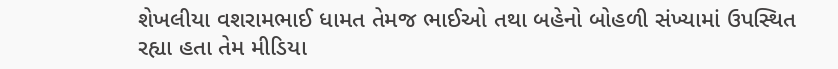શેખલીયા વશરામભાઈ ધામત તેમજ ભાઈઓ તથા બહેનો બોહળી સંખ્યામાં ઉપસ્થિત રહ્યા હતા તેમ મીડિયા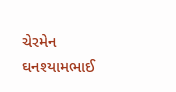ચેરમેન ઘનશ્યામભાઈ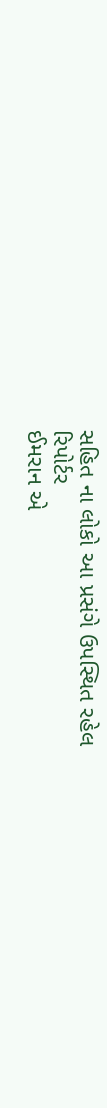સહિત ના લોકો આ પ્રસંગે ઉપસ્થિત રહેલ
રિપોર્ટર
ઈમરાન એ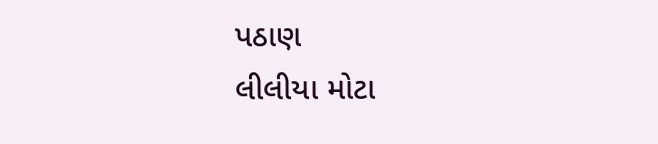પઠાણ
લીલીયા મોટા